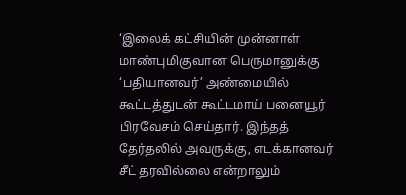‘இலைக் கட்சியின் முன்னாள் மாண்புமிகுவான பெருமானுக்கு ‘பதியானவர்’ அண்மையில் கூட்டத்துடன் கூட்டமாய் பனையூர் பிரவேசம் செய்தார். இந்தத் தேர்தலில் அவருக்கு, எடக்கானவர் சீட் தரவில்லை என்றாலும்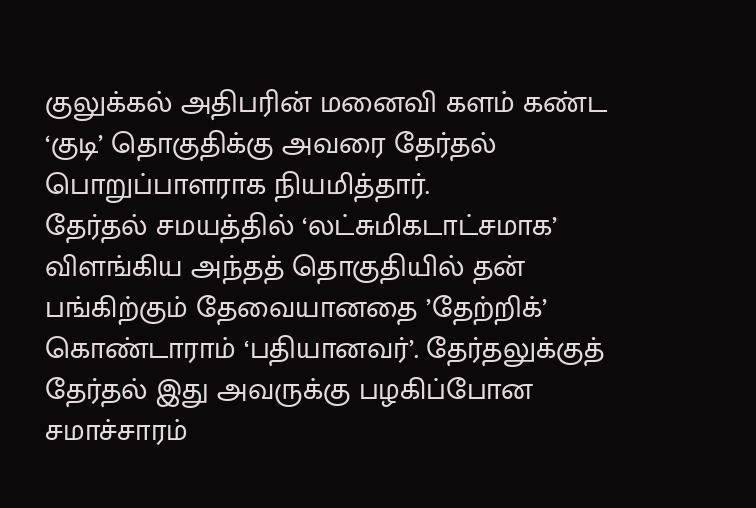குலுக்கல் அதிபரின் மனைவி களம் கண்ட ‘குடி’ தொகுதிக்கு அவரை தேர்தல் பொறுப்பாளராக நியமித்தார்.
தேர்தல் சமயத்தில் ‘லட்சுமிகடாட்சமாக’ விளங்கிய அந்தத் தொகுதியில் தன் பங்கிற்கும் தேவையானதை ’தேற்றிக்’ கொண்டாராம் ‘பதியானவர்’. தேர்தலுக்குத் தேர்தல் இது அவருக்கு பழகிப்போன சமாச்சாரம்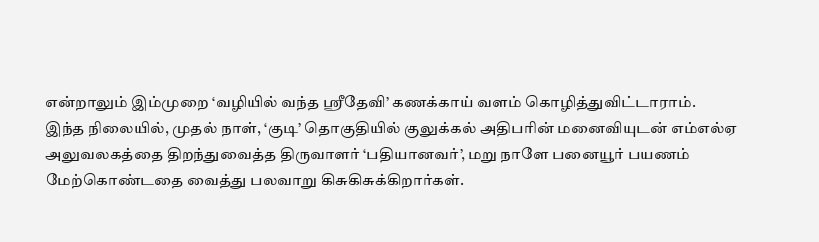என்றாலும் இம்முறை ‘வழியில் வந்த ஸ்ரீதேவி’ கணக்காய் வளம் கொழித்துவிட்டாராம்.
இந்த நிலையில், முதல் நாள், ‘குடி’ தொகுதியில் குலுக்கல் அதிபரின் மனைவியுடன் எம்எல்ஏ அலுவலகத்தை திறந்துவைத்த திருவாளர் ‘பதியானவர்’, மறு நாளே பனையூர் பயணம் மேற்கொண்டதை வைத்து பலவாறு கிசுகிசுக்கிறார்கள்.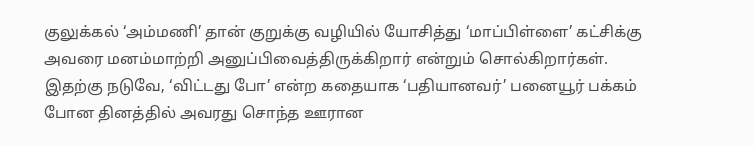குலுக்கல் ‘அம்மணி’ தான் குறுக்கு வழியில் யோசித்து ‘மாப்பிள்ளை’ கட்சிக்கு அவரை மனம்மாற்றி அனுப்பிவைத்திருக்கிறார் என்றும் சொல்கிறார்கள்.
இதற்கு நடுவே, ‘விட்டது போ’ என்ற கதையாக ‘பதியானவர்’ பனையூர் பக்கம் போன தினத்தில் அவரது சொந்த ஊரான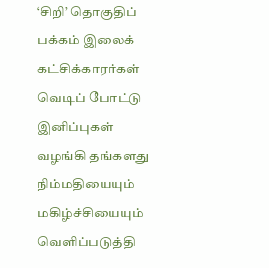‘சிறி’ தொகுதிப் பக்கம் இலைக் கட்சிக்காரர்கள் வெடிப் போட்டு இனிப்புகள் வழங்கி தங்களது நிம்மதியையும் மகிழ்ச்சியையும் வெளிப்படுத்தி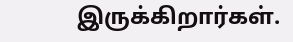இருக்கிறார்கள்.